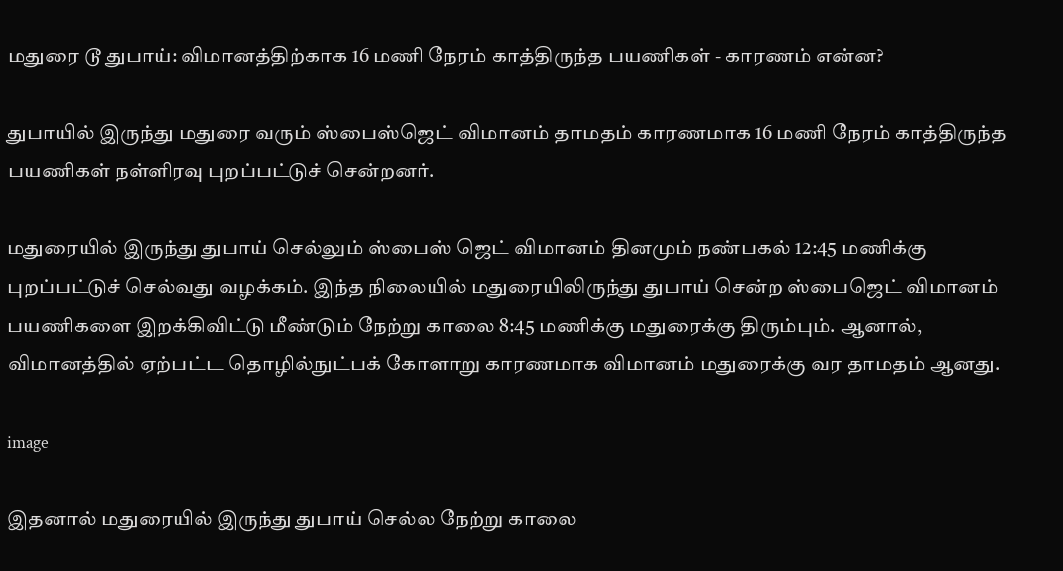மதுரை டூ துபாய்: விமானத்திற்காக 16 மணி நேரம் காத்திருந்த பயணிகள் - காரணம் என்ன?

துபாயில் இருந்து மதுரை வரும் ஸ்பைஸ்ஜெட் விமானம் தாமதம் காரணமாக 16 மணி நேரம் காத்திருந்த பயணிகள் நள்ளிரவு புறப்பட்டுச் சென்றனர்.

மதுரையில் இருந்து துபாய் செல்லும் ஸ்பைஸ் ஜெட் விமானம் தினமும் நண்பகல் 12:45 மணிக்கு புறப்பட்டுச் செல்வது வழக்கம். இந்த நிலையில் மதுரையிலிருந்து துபாய் சென்ற ஸ்பைஜெட் விமானம் பயணிகளை இறக்கிவிட்டு மீண்டும் நேற்று காலை 8:45 மணிக்கு மதுரைக்கு திரும்பும். ஆனால், விமானத்தில் ஏற்பட்ட தொழில்நுட்பக் கோளாறு காரணமாக விமானம் மதுரைக்கு வர தாமதம் ஆனது.

image

இதனால் மதுரையில் இருந்து துபாய் செல்ல நேற்று காலை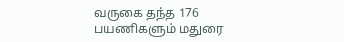வருகை தந்த 176 பயணிகளும் மதுரை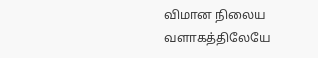விமான நிலைய வளாகத்திலேயே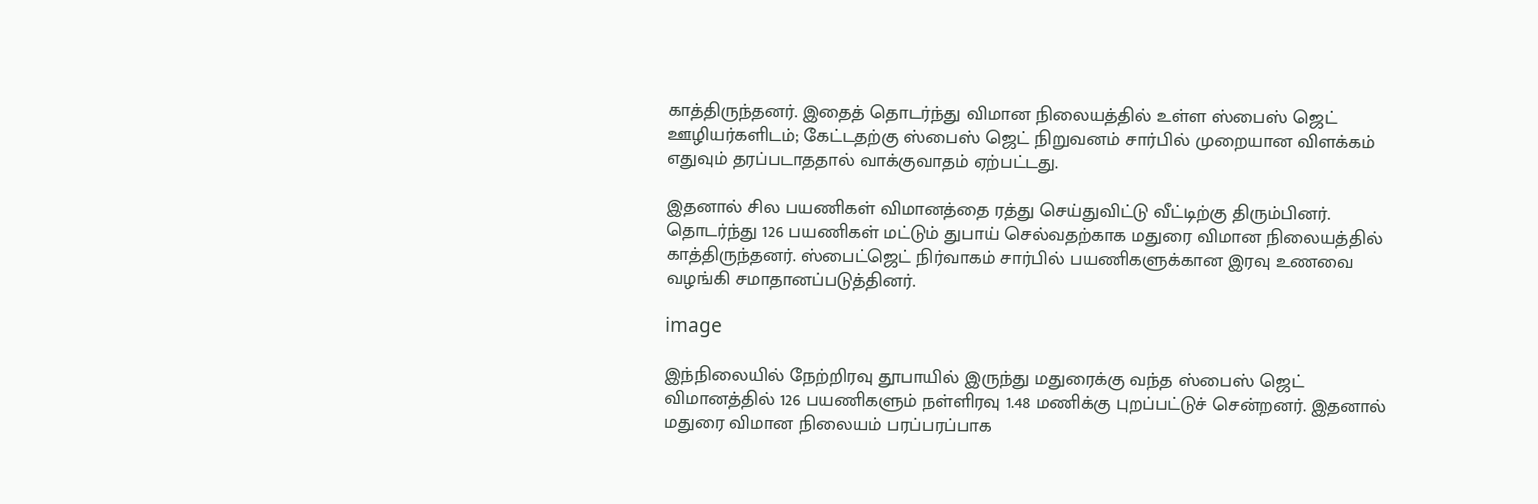காத்திருந்தனர். இதைத் தொடர்ந்து விமான நிலையத்தில் உள்ள ஸ்பைஸ் ஜெட் ஊழியர்களிடம்; கேட்டதற்கு ஸ்பைஸ் ஜெட் நிறுவனம் சார்பில் முறையான விளக்கம் எதுவும் தரப்படாததால் வாக்குவாதம் ஏற்பட்டது.

இதனால் சில பயணிகள் விமானத்தை ரத்து செய்துவிட்டு வீட்டிற்கு திரும்பினர். தொடர்ந்து 126 பயணிகள் மட்டும் துபாய் செல்வதற்காக மதுரை விமான நிலையத்தில் காத்திருந்தனர். ஸ்பைட்ஜெட் நிர்வாகம் சார்பில் பயணிகளுக்கான இரவு உணவை வழங்கி சமாதானப்படுத்தினர்.

image

இந்நிலையில் நேற்றிரவு தூபாயில் இருந்து மதுரைக்கு வந்த ஸ்பைஸ் ஜெட் விமானத்தில் 126 பயணிகளும் நள்ளிரவு 1.48 மணிக்கு புறப்பட்டுச் சென்றனர். இதனால் மதுரை விமான நிலையம் பரப்பரப்பாக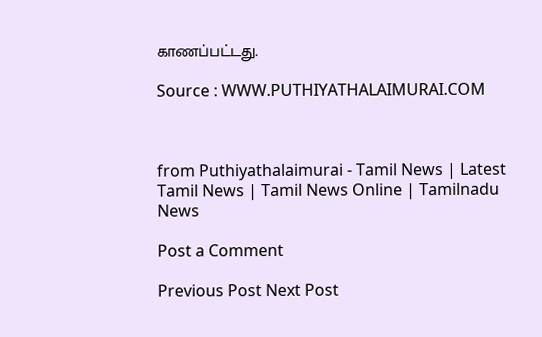காணப்பட்டது.

Source : WWW.PUTHIYATHALAIMURAI.COM



from Puthiyathalaimurai - Tamil News | Latest Tamil News | Tamil News Online | Tamilnadu News

Post a Comment

Previous Post Next Post